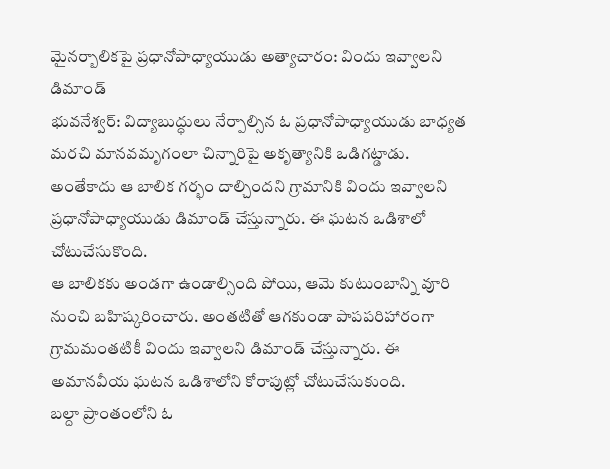మైనర్బాలికపై ప్రధానోపాధ్యాయుడు అత్యాచారం: విందు ఇవ్వాలని డిమాండ్
భువనేశ్వర్: విద్యాబుద్ధులు నేర్పాల్సిన ఓ ప్రధానోపాధ్యాయుడు బాధ్యత మరచి మానవమృగంలా చిన్నారిపై అకృత్యానికి ఒడిగట్డాడు. అంతేకాదు ఆ బాలిక గర్భం దాల్చిందని గ్రామానికి విందు ఇవ్వాలని ప్రధానోపాధ్యాయుడు డిమాండ్ చేస్తున్నారు. ఈ ఘటన ఒడిశాలో చోటుచేసుకొంది.
ఆ బాలికకు అండగా ఉండాల్సింది పోయి, ఆమె కుటుంబాన్ని వూరి నుంచి బహిష్కరించారు. అంతటితో ఆగకుండా పాపపరిహారంగా గ్రామమంతటికీ విందు ఇవ్వాలని డిమాండ్ చేస్తున్నారు. ఈ అమానవీయ ఘటన ఒడిశాలోని కోరాపుట్లో చోటుచేసుకుంది.
బల్దా ప్రాంతంలోని ఓ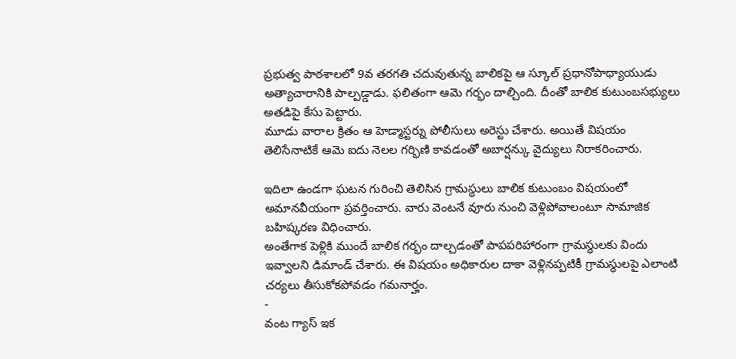ప్రభుత్వ పాఠశాలలో 9వ తరగతి చదువుతున్న బాలికపై ఆ స్కూల్ ప్రధానోపాధ్యాయుడు అత్యాచారానికి పాల్పడ్డాడు. ఫలితంగా ఆమె గర్భం దాల్చింది. దీంతో బాలిక కుటుంబసభ్యులు అతడిపై కేసు పెట్టారు.
మూడు వారాల క్రితం ఆ హెడ్మాస్టర్ను పోలీసులు అరెస్టు చేశారు. అయితే విషయం తెలిసేనాటికే ఆమె ఐదు నెలల గర్భిణి కావడంతో అబార్షన్కు వైద్యులు నిరాకరించారు.

ఇదిలా ఉండగా ఘటన గురించి తెలిసిన గ్రామస్థులు బాలిక కుటుంబం విషయంలో అమానవీయంగా ప్రవర్తించారు. వారు వెంటనే వూరు నుంచి వెళ్లిపోవాలంటూ సామాజిక బహిష్కరణ విధించారు.
అంతేగాక పెళ్లికి ముందే బాలిక గర్భం దాల్చడంతో పాపపరిహారంగా గ్రామస్థులకు విందు ఇవ్వాలని డిమాండ్ చేశారు. ఈ విషయం అధికారుల దాకా వెళ్లినప్పటికీ గ్రామస్థులపై ఎలాంటి చర్యలు తీసుకోకపోవడం గమనార్హం.
-
వంట గ్యాస్ ఇక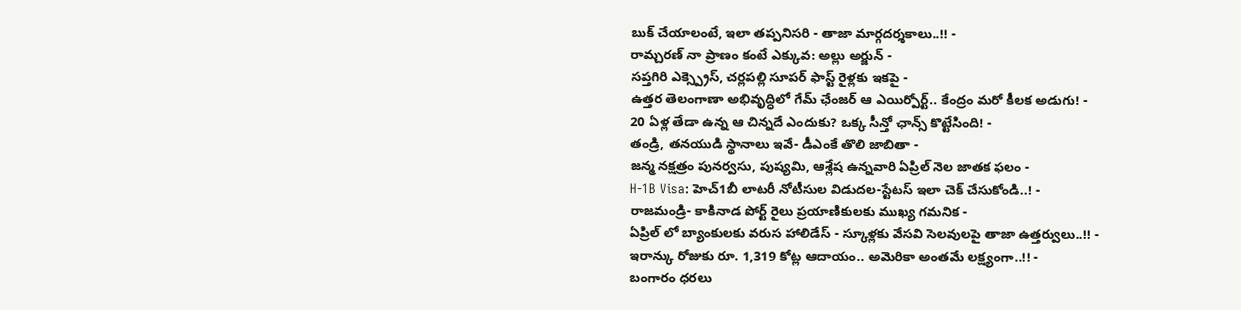బుక్ చేయాలంటే, ఇలా తప్పనిసరి - తాజా మార్గదర్శకాలు..!! -
రామ్చరణ్ నా ప్రాణం కంటే ఎక్కువ: అల్లు అర్జున్ -
సప్తగిరి ఎక్స్ప్రెస్, చర్లపల్లి సూపర్ ఫాస్ట్ రైళ్లకు ఇకపై -
ఉత్తర తెలంగాణా అభివృద్ధిలో గేమ్ ఛేంజర్ ఆ ఎయిర్పోర్ట్.. కేంద్రం మరో కీలక అడుగు! -
20 ఏళ్ల తేడా ఉన్న ఆ చిన్నదే ఎందుకు? ఒక్క సీన్తో ఛాన్స్ కొట్టేసింది! -
తండ్రి, తనయుడి స్థానాలు ఇవే- డీఎంకే తొలి జాబితా -
జన్మ నక్షత్రం పునర్వసు, పుష్యమి, ఆశ్లేష ఉన్నవారి ఏప్రిల్ నెల జాతక ఫలం -
H-1B Visa: హెచ్1బీ లాటరీ నోటీసుల విడుదల-స్టేటస్ ఇలా చెక్ చేసుకోండి..! -
రాజమండ్రి- కాకినాడ పోర్ట్ రైలు ప్రయాణికులకు ముఖ్య గమనిక -
ఏప్రిల్ లో బ్యాంకులకు వరుస హాలిడేస్ - స్కూళ్లకు వేసవి సెలవులపై తాజా ఉత్తర్వులు..!! -
ఇరాన్కు రోజుకు రూ. 1,319 కోట్ల ఆదాయం.. అమెరికా అంతమే లక్ష్యంగా..!! -
బంగారం ధరలు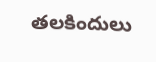తలకిందులు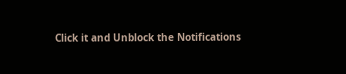Click it and Unblock the Notifications